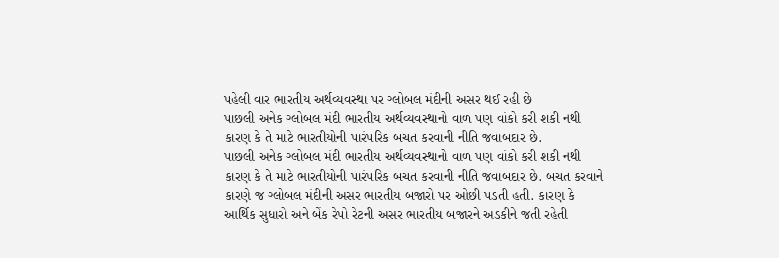પહેલી વાર ભારતીય અર્થવ્યવસ્થા પર ગ્લોબલ મંદીની અસર થઈ રહી છે
પાછલી અનેક ગ્લોબલ મંદી ભારતીય અર્થવ્યવસ્થાનો વાળ પણ વાંકો કરી શકી નથી કારણ કે તે માટે ભારતીયોની પારંપરિક બચત કરવાની નીતિ જવાબદાર છે.
પાછલી અનેક ગ્લોબલ મંદી ભારતીય અર્થવ્યવસ્થાનો વાળ પણ વાંકો કરી શકી નથી કારણ કે તે માટે ભારતીયોની પારંપરિક બચત કરવાની નીતિ જવાબદાર છે. બચત કરવાને કારણે જ ગ્લોબલ મંદીની અસર ભારતીય બજારો પર ઓછી પડતી હતી. કારણ કે આર્થિક સુધારો અને બેંક રેપો રેટની અસર ભારતીય બજારને અડકીને જતી રહેતી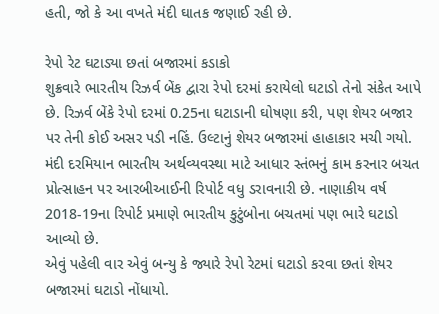હતી, જો કે આ વખતે મંદી ઘાતક જણાઈ રહી છે.

રેપો રેટ ઘટાડ્યા છતાં બજારમાં કડાકો
શુક્રવારે ભારતીય રિઝર્વ બેંક દ્વારા રેપો દરમાં કરાયેલો ઘટાડો તેનો સંકેત આપે છે. રિઝર્વ બેંકે રેપો દરમાં 0.25ના ઘટાડાની ઘોષણા કરી, પણ શેયર બજાર પર તેની કોઈ અસર પડી નહિં. ઉલ્ટાનું શેયર બજારમાં હાહાકાર મચી ગયો. મંદી દરમિયાન ભારતીય અર્થવ્યવસ્થા માટે આધાર સ્તંભનું કામ કરનાર બચત પ્રોત્સાહન પર આરબીઆઈની રિપોર્ટ વધુ ડરાવનારી છે. નાણાકીય વર્ષ 2018-19ના રિપોર્ટ પ્રમાણે ભારતીય કુટુંબોના બચતમાં પણ ભારે ઘટાડો આવ્યો છે.
એવું પહેલી વાર એવું બન્યુ કે જ્યારે રેપો રેટમાં ઘટાડો કરવા છતાં શેયર બજારમાં ઘટાડો નોંધાયો.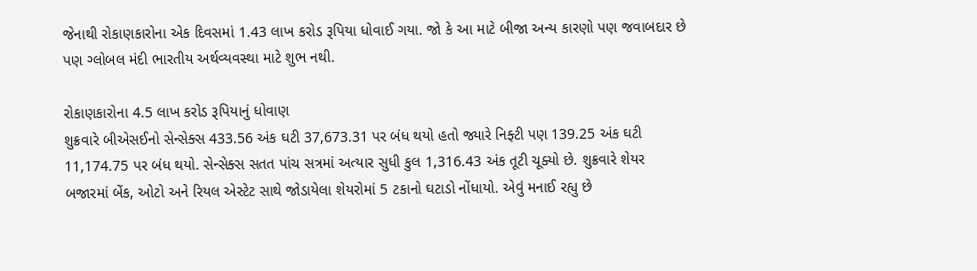જેનાથી રોકાણકારોના એક દિવસમાં 1.43 લાખ કરોડ રૂપિયા ધોવાઈ ગયા. જો કે આ માટે બીજા અન્ય કારણો પણ જવાબદાર છે પણ ગ્લોબલ મંદી ભારતીય અર્થવ્યવસ્થા માટે શુભ નથી.

રોકાણકારોના 4.5 લાખ કરોડ રૂપિયાનું ધોવાણ
શુક્રવારે બીએસઈનો સેન્સેક્સ 433.56 અંક ઘટી 37,673.31 પર બંધ થયો હતો જ્યારે નિફ્ટી પણ 139.25 અંક ઘટી 11,174.75 પર બંધ થયો. સેન્સેક્સ સતત પાંચ સત્રમાં અત્યાર સુધી કુલ 1,316.43 અંક તૂટી ચૂક્યો છે. શુક્રવારે શેયર બજારમાં બેંક, ઓટો અને રિયલ એસ્ટેટ સાથે જોડાયેલા શેયરોમાં 5 ટકાનો ઘટાડો નોંધાયો. એવું મનાઈ રહ્યુ છે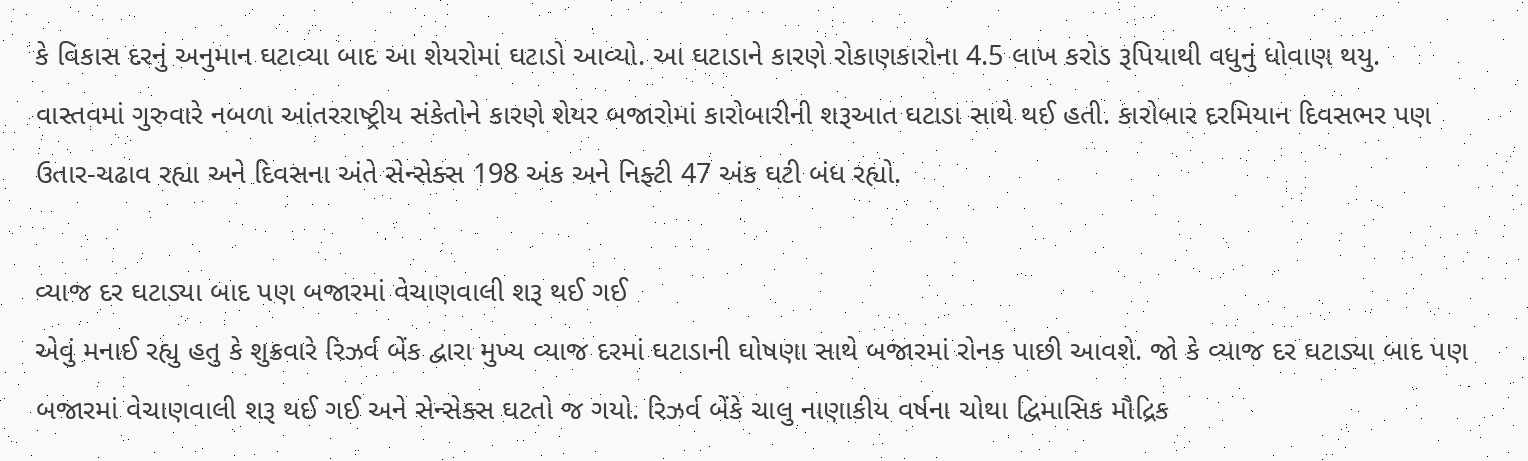કે વિકાસ દરનું અનુમાન ઘટાવ્યા બાદ આ શેયરોમાં ઘટાડો આવ્યો. આ ઘટાડાને કારણે રોકાણકારોના 4.5 લાખ કરોડ રૂપિયાથી વધુનું ધોવાણ થયુ.
વાસ્તવમાં ગુરુવારે નબળા આંતરરાષ્ટ્રીય સંકેતોને કારણે શેયર બજારોમાં કારોબારીની શરૂઆત ઘટાડા સાથે થઈ હતી. કારોબાર દરમિયાન દિવસભર પણ ઉતાર-ચઢાવ રહ્યા અને દિવસના અંતે સેન્સેક્સ 198 અંક અને નિફ્ટી 47 અંક ઘટી બંધ રહ્યો.

વ્યાજ દર ઘટાડ્યા બાદ પણ બજારમાં વેચાણવાલી શરૂ થઈ ગઈ
એવું મનાઈ રહ્યુ હતુ કે શુક્રવારે રિઝર્વ બેંક દ્વારા મુખ્ય વ્યાજ દરમાં ઘટાડાની ઘોષણા સાથે બજારમાં રોનક પાછી આવશે. જો કે વ્યાજ દર ઘટાડ્યા બાદ પણ બજારમાં વેચાણવાલી શરૂ થઈ ગઈ અને સેન્સેક્સ ઘટતો જ ગયો. રિઝર્વ બેંકે ચાલુ નાણાકીય વર્ષના ચોથા દ્વિમાસિક મૌદ્રિક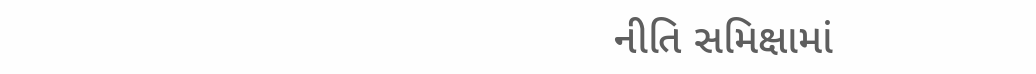નીતિ સમિક્ષામાં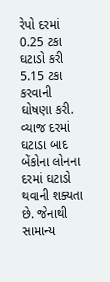રેપો દરમાં 0.25 ટકા ઘટાડો કરી 5.15 ટકા કરવાની ઘોષણા કરી. વ્યાજ દરમાં ઘટાડા બાદ બેંકોના લોનના દરમાં ઘટાડો થવાની શક્યતા છે. જેનાથી સામાન્ય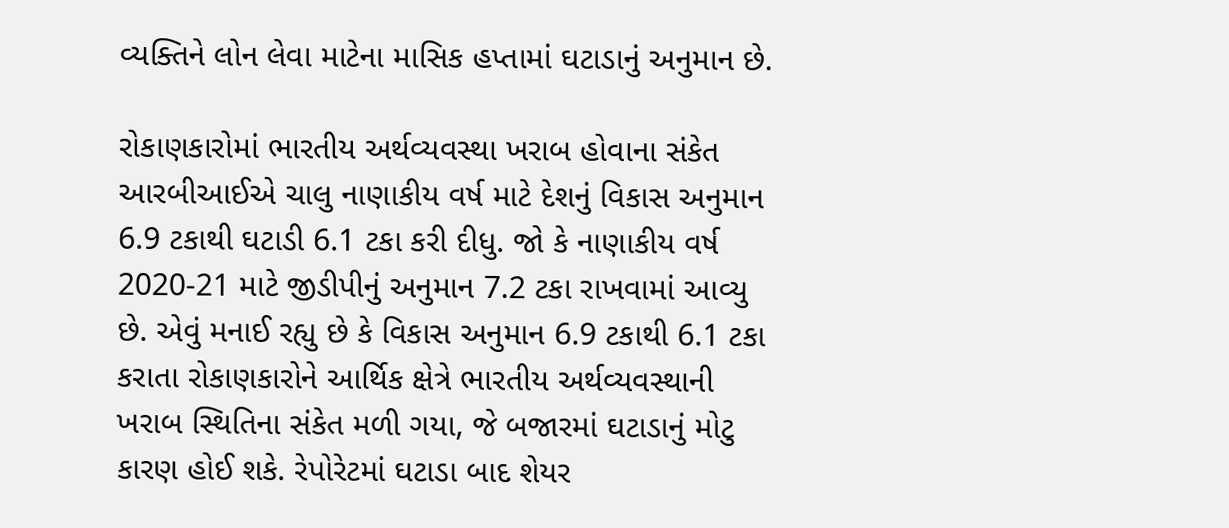વ્યક્તિને લોન લેવા માટેના માસિક હપ્તામાં ઘટાડાનું અનુમાન છે.

રોકાણકારોમાં ભારતીય અર્થવ્યવસ્થા ખરાબ હોવાના સંકેત
આરબીઆઈએ ચાલુ નાણાકીય વર્ષ માટે દેશનું વિકાસ અનુમાન 6.9 ટકાથી ઘટાડી 6.1 ટકા કરી દીધુ. જો કે નાણાકીય વર્ષ 2020-21 માટે જીડીપીનું અનુમાન 7.2 ટકા રાખવામાં આવ્યુ છે. એવું મનાઈ રહ્યુ છે કે વિકાસ અનુમાન 6.9 ટકાથી 6.1 ટકા કરાતા રોકાણકારોને આર્થિક ક્ષેત્રે ભારતીય અર્થવ્યવસ્થાની ખરાબ સ્થિતિના સંકેત મળી ગયા, જે બજારમાં ઘટાડાનું મોટુ કારણ હોઈ શકે. રેપોરેટમાં ઘટાડા બાદ શેયર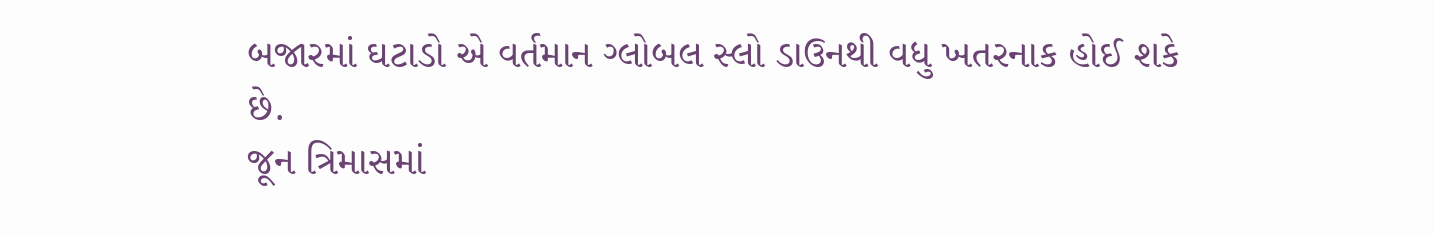બજારમાં ઘટાડો એ વર્તમાન ગ્લોબલ સ્લો ડાઉનથી વધુ ખતરનાક હોઈ શકે છે.
જૂન ત્રિમાસમાં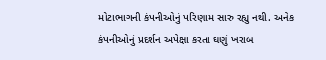મોટાભાગની કંપનીઓનું પરિણામ સારુ રહ્યુ નથી. અનેક કંપનીઓનું પ્રદર્શન અપેક્ષા કરતા ઘણું ખરાબ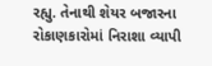રહ્યુ. તેનાથી શેયર બજારના રોકાણકારોમાં નિરાશા વ્યાપી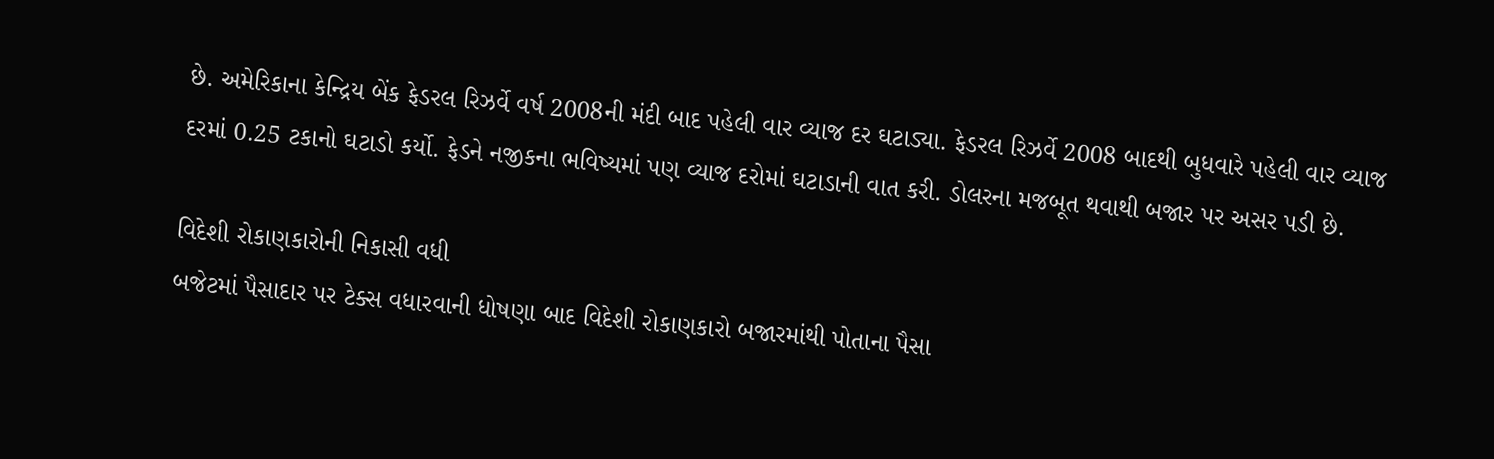છે. અમેરિકાના કેન્દ્રિય બેંક ફેડરલ રિઝર્વે વર્ષ 2008ની મંદી બાદ પહેલી વાર વ્યાજ દર ઘટાડ્યા. ફેડરલ રિઝર્વે 2008 બાદથી બુધવારે પહેલી વાર વ્યાજ દરમાં 0.25 ટકાનો ઘટાડો કર્યો. ફેડને નજીકના ભવિષ્યમાં પણ વ્યાજ દરોમાં ઘટાડાની વાત કરી. ડોલરના મજબૂત થવાથી બજાર પર અસર પડી છે.

વિદેશી રોકાણકારોની નિકાસી વધી
બજેટમાં પૈસાદાર પર ટેક્સ વધારવાની ધોષણા બાદ વિદેશી રોકાણકારો બજારમાંથી પોતાના પૈસા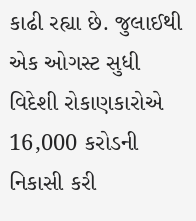કાઢી રહ્યા છે. જુલાઈથી એક ઓગસ્ટ સુધી વિદેશી રોકાણકારોએ 16,000 કરોડની નિકાસી કરી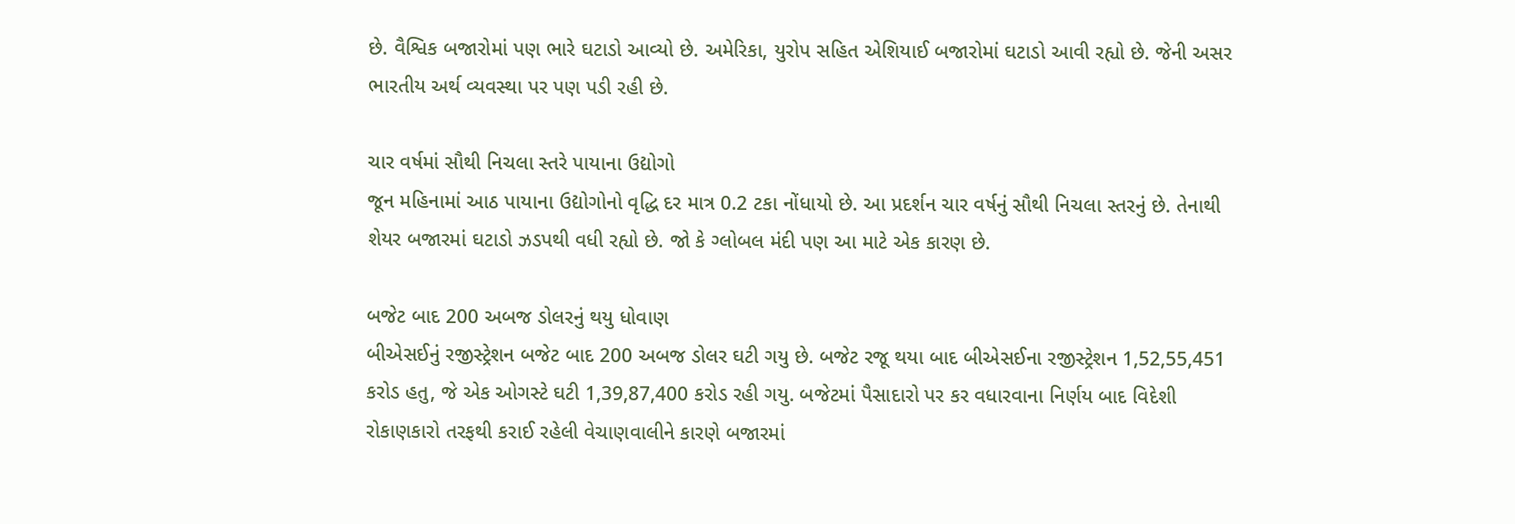છે. વૈશ્વિક બજારોમાં પણ ભારે ઘટાડો આવ્યો છે. અમેરિકા, યુરોપ સહિત એશિયાઈ બજારોમાં ઘટાડો આવી રહ્યો છે. જેની અસર ભારતીય અર્થ વ્યવસ્થા પર પણ પડી રહી છે.

ચાર વર્ષમાં સૌથી નિચલા સ્તરે પાયાના ઉદ્યોગો
જૂન મહિનામાં આઠ પાયાના ઉદ્યોગોનો વૃદ્ધિ દર માત્ર 0.2 ટકા નોંધાયો છે. આ પ્રદર્શન ચાર વર્ષનું સૌથી નિચલા સ્તરનું છે. તેનાથી શેયર બજારમાં ઘટાડો ઝડપથી વધી રહ્યો છે. જો કે ગ્લોબલ મંદી પણ આ માટે એક કારણ છે.

બજેટ બાદ 200 અબજ ડોલરનું થયુ ધોવાણ
બીએસઈનું રજીસ્ટ્રેશન બજેટ બાદ 200 અબજ ડોલર ઘટી ગયુ છે. બજેટ રજૂ થયા બાદ બીએસઈના રજીસ્ટ્રેશન 1,52,55,451 કરોડ હતુ, જે એક ઓગસ્ટે ઘટી 1,39,87,400 કરોડ રહી ગયુ. બજેટમાં પૈસાદારો પર કર વધારવાના નિર્ણય બાદ વિદેશી રોકાણકારો તરફથી કરાઈ રહેલી વેચાણવાલીને કારણે બજારમાં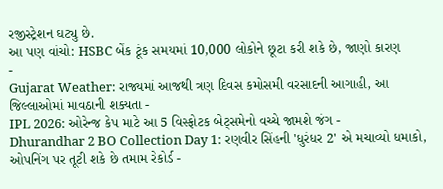રજીસ્ટ્રેશન ઘટ્યુ છે.
આ પણ વાંચો: HSBC બેંક ટૂંક સમયમાં 10,000 લોકોને છૂટા કરી શકે છે, જાણો કારણ
-
Gujarat Weather: રાજ્યમાં આજથી ત્રણ દિવસ કમોસમી વરસાદની આગાહી, આ જિલ્લાઓમાં માવઠાની શક્યતા -
IPL 2026: ઓરેન્જ કેપ માટે આ 5 વિસ્ફોટક બેટ્સમેનો વચ્ચે જામશે જંગ -
Dhurandhar 2 BO Collection Day 1: રણવીર સિંહની 'ધુરંધર 2' એ મચાવ્યો ધમાકો, ઓપનિંગ પર તૂટી શકે છે તમામ રેકોર્ડ -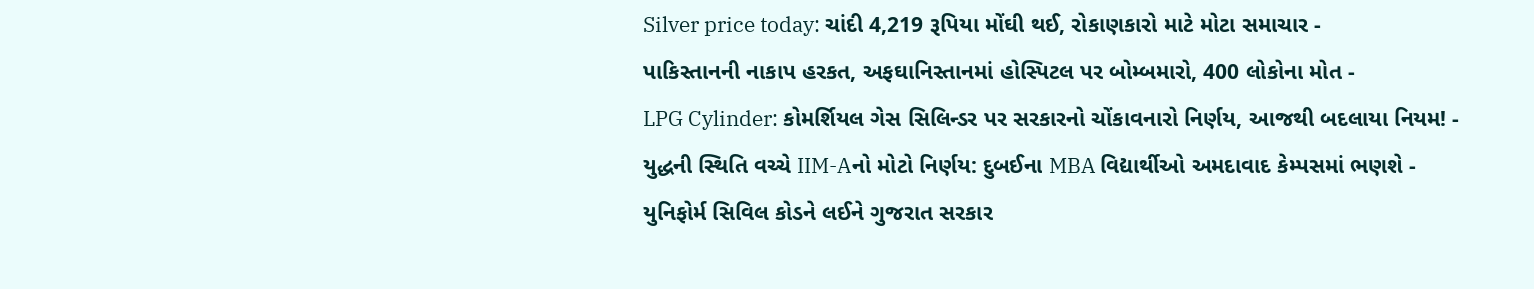Silver price today: ચાંદી 4,219 રૂપિયા મોંઘી થઈ, રોકાણકારો માટે મોટા સમાચાર -
પાકિસ્તાનની નાકાપ હરકત, અફઘાનિસ્તાનમાં હોસ્પિટલ પર બોમ્બમારો, 400 લોકોના મોત -
LPG Cylinder: કોમર્શિયલ ગેસ સિલિન્ડર પર સરકારનો ચોંકાવનારો નિર્ણય, આજથી બદલાયા નિયમ! -
યુદ્ધની સ્થિતિ વચ્ચે IIM-Aનો મોટો નિર્ણય: દુબઈના MBA વિદ્યાર્થીઓ અમદાવાદ કેમ્પસમાં ભણશે -
યુનિફોર્મ સિવિલ કોડને લઈને ગુજરાત સરકાર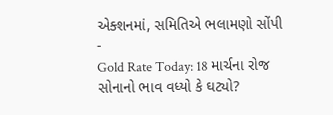એક્શનમાં, સમિતિએ ભલામણો સોંપી -
Gold Rate Today: 18 માર્ચના રોજ સોનાનો ભાવ વધ્યો કે ઘટ્યો?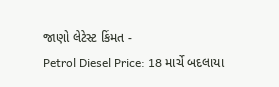જાણો લેટેસ્ટ કિંમત -
Petrol Diesel Price: 18 માર્ચે બદલાયા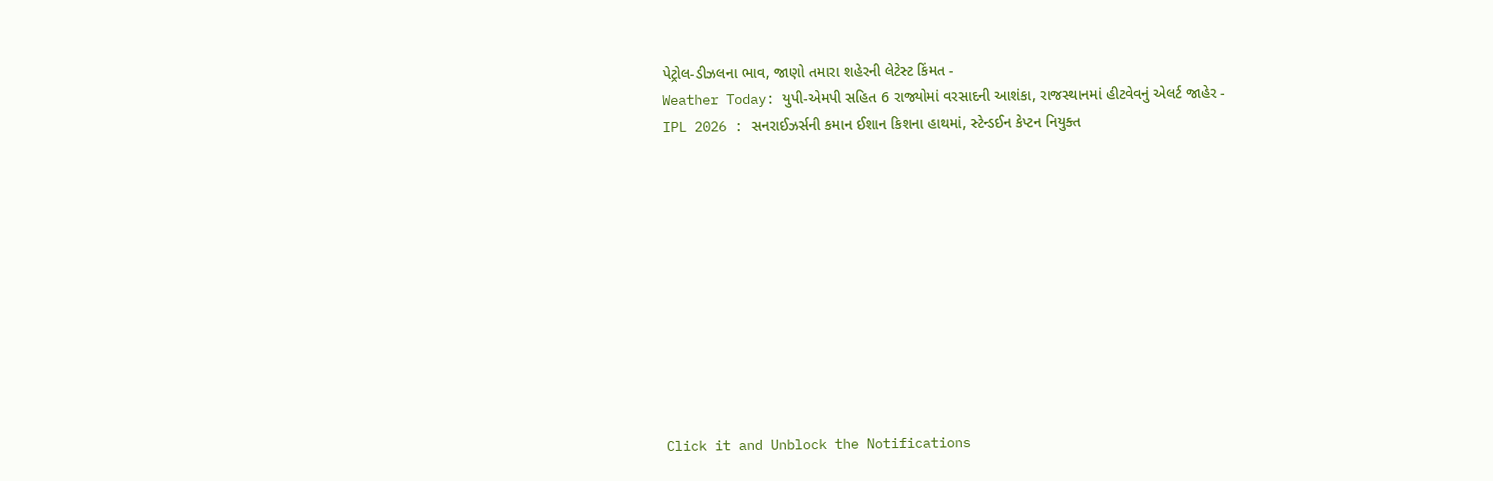પેટ્રોલ-ડીઝલના ભાવ, જાણો તમારા શહેરની લેટેસ્ટ કિંમત -
Weather Today: યુપી-એમપી સહિત 6 રાજ્યોમાં વરસાદની આશંકા, રાજસ્થાનમાં હીટવેવનું એલર્ટ જાહેર -
IPL 2026 : સનરાઈઝર્સની કમાન ઈશાન કિશના હાથમાં, સ્ટેન્ડઈન કેપ્ટન નિયુક્ત











Click it and Unblock the Notifications